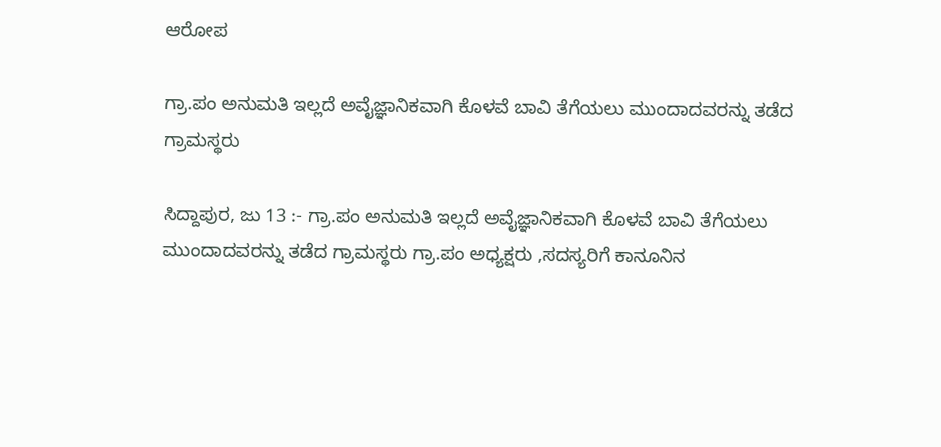ಆರೋಪ

ಗ್ರಾ.ಪಂ ಅನುಮತಿ ಇಲ್ಲದೆ ಅವೈಜ್ಞಾನಿಕವಾಗಿ ಕೊಳವೆ ಬಾವಿ ತೆಗೆಯಲು ಮುಂದಾದವರನ್ನು ತಡೆದ ಗ್ರಾಮಸ್ಥರು

ಸಿದ್ದಾಪುರ, ಜು 13 :- ಗ್ರಾ.ಪಂ ಅನುಮತಿ ಇಲ್ಲದೆ ಅವೈಜ್ಞಾನಿಕವಾಗಿ ಕೊಳವೆ ಬಾವಿ ತೆಗೆಯಲು ಮುಂದಾದವರನ್ನು ತಡೆದ ಗ್ರಾಮಸ್ಥರು ಗ್ರಾ.ಪಂ ಅಧ್ಯಕ್ಷರು ,ಸದಸ್ಯರಿಗೆ ಕಾನೂನಿನ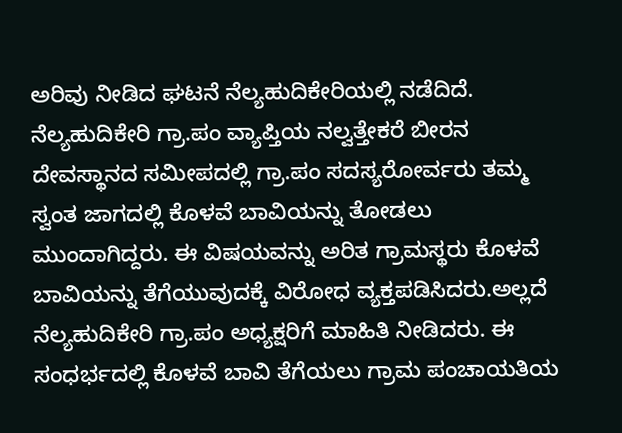ಅರಿವು ನೀಡಿದ ಘಟನೆ ನೆಲ್ಯಹುದಿಕೇರಿಯಲ್ಲಿ ನಡೆದಿದೆ.
ನೆಲ್ಯಹುದಿಕೇರಿ ಗ್ರಾ.ಪಂ ವ್ಯಾಪ್ತಿಯ ನಲ್ವತ್ತೇಕರೆ ಬೀರನ ದೇವಸ್ಥಾನದ ಸಮೀಪದಲ್ಲಿ ಗ್ರಾ.ಪಂ ಸದಸ್ಯರೋರ್ವರು ತಮ್ಮ ಸ್ವಂತ ಜಾಗದಲ್ಲಿ ಕೊಳವೆ ಬಾವಿಯನ್ನು ತೋಡಲು ಮುಂದಾಗಿದ್ದರು. ಈ ವಿಷಯವನ್ನು ಅರಿತ ಗ್ರಾಮಸ್ಥರು ಕೊಳವೆ ಬಾವಿಯನ್ನು ತೆಗೆಯುವುದಕ್ಕೆ ವಿರೋಧ ವ್ಯಕ್ತಪಡಿಸಿದರು.ಅಲ್ಲದೆ ನೆಲ್ಯಹುದಿಕೇರಿ ಗ್ರಾ.ಪಂ ಅಧ್ಯಕ್ಷರಿಗೆ ಮಾಹಿತಿ ನೀಡಿದರು. ಈ ಸಂಧರ್ಭದಲ್ಲಿ ಕೊಳವೆ ಬಾವಿ ತೆಗೆಯಲು ಗ್ರಾಮ ಪಂಚಾಯತಿಯ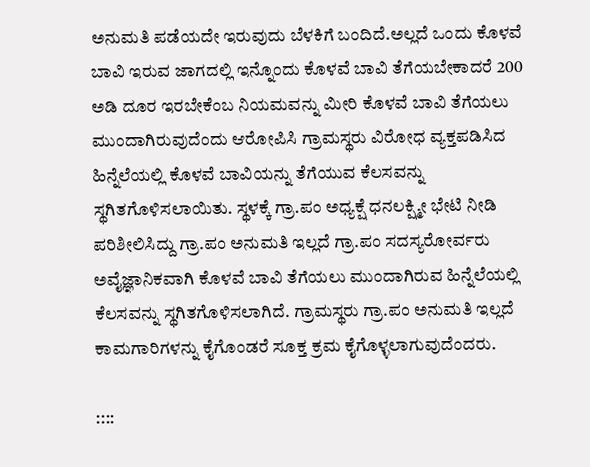ಅನುಮತಿ ಪಡೆಯದೇ ಇರುವುದು ಬೆಳಕಿಗೆ ಬಂದಿದೆ.ಅಲ್ಲದೆ ಒಂದು ಕೊಳವೆ ಬಾವಿ ಇರುವ ಜಾಗದಲ್ಲಿ ಇನ್ನೊಂದು ಕೊಳವೆ ಬಾವಿ ತೆಗೆಯಬೇಕಾದರೆ 200 ಅಡಿ ದೂರ ಇರಬೇಕೆಂಬ ನಿಯಮವನ್ನು ಮೀರಿ ಕೊಳವೆ ಬಾವಿ ತೆಗೆಯಲು ಮುಂದಾಗಿರುವುದೆಂದು ಆರೋಪಿಸಿ ಗ್ರಾಮಸ್ಥರು ವಿರೋಧ ವ್ಯಕ್ತಪಡಿಸಿದ ಹಿನ್ನೆಲೆಯಲ್ಲಿ ಕೊಳವೆ ಬಾವಿಯನ್ನು ತೆಗೆಯುವ ಕೆಲಸವನ್ನು ಸ್ಥಗಿತಗೊಳಿಸಲಾಯಿತು. ಸ್ಥಳಕ್ಕೆ ಗ್ರಾ.ಪಂ ಅಧ್ಯಕ್ಷೆ ಧನಲಕ್ಷ್ಮೀ ಭೇಟಿ ನೀಡಿ ಪರಿಶೀಲಿಸಿದ್ದು ಗ್ರಾ.ಪಂ ಅನುಮತಿ ಇಲ್ಲದೆ ಗ್ರಾ.ಪಂ ಸದಸ್ಯರೋರ್ವರು ಅವೈಜ್ಞಾನಿಕವಾಗಿ ಕೊಳವೆ ಬಾವಿ ತೆಗೆಯಲು ಮುಂದಾಗಿರುವ ಹಿನ್ನೆಲೆಯಲ್ಲಿ ಕೆಲಸವನ್ನು ಸ್ಥಗಿತಗೊಳಿಸಲಾಗಿದೆ. ಗ್ರಾಮಸ್ಥರು ಗ್ರಾ.ಪಂ ಅನುಮತಿ ಇಲ್ಲದೆ ಕಾಮಗಾರಿಗಳನ್ನು ಕೈಗೊಂಡರೆ ಸೂಕ್ತ ಕ್ರಮ ಕೈಗೊಳ್ಳಲಾಗುವುದೆಂದರು.

::::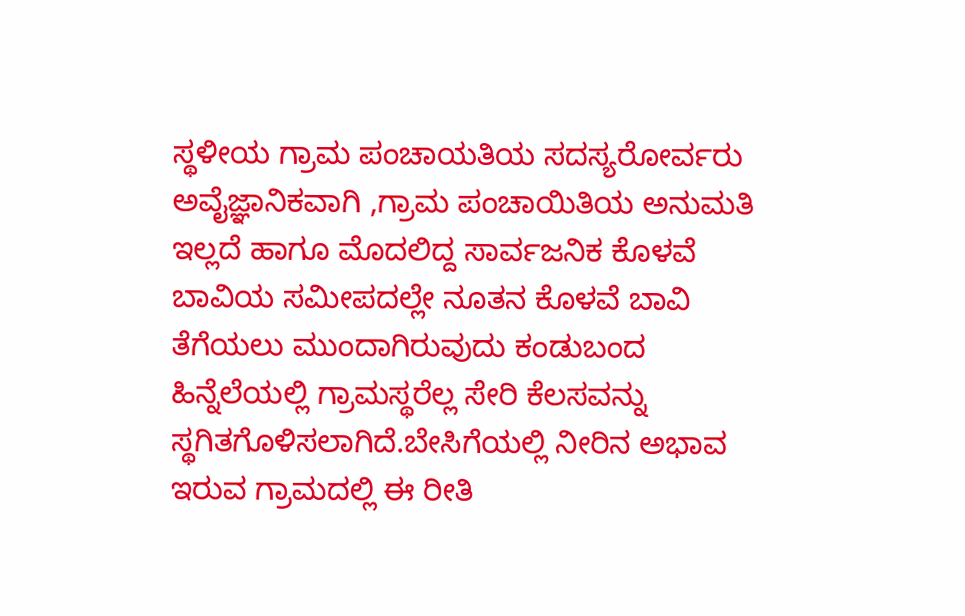ಸ್ಥಳೀಯ ಗ್ರಾಮ ಪಂಚಾಯತಿಯ ಸದಸ್ಯರೋರ್ವರು ಅವೈಜ್ಞಾನಿಕವಾಗಿ ,ಗ್ರಾಮ ಪಂಚಾಯಿತಿಯ ಅನುಮತಿ ಇಲ್ಲದೆ ಹಾಗೂ ಮೊದಲಿದ್ದ ಸಾರ್ವಜನಿಕ ಕೊಳವೆ ಬಾವಿಯ ಸಮೀಪದಲ್ಲೇ ನೂತನ ಕೊಳವೆ ಬಾವಿ ತೆಗೆಯಲು ಮುಂದಾಗಿರುವುದು ಕಂಡುಬಂದ ಹಿನ್ನೆಲೆಯಲ್ಲಿ ಗ್ರಾಮಸ್ಥರೆಲ್ಲ ಸೇರಿ ಕೆಲಸವನ್ನು ಸ್ಥಗಿತಗೊಳಿಸಲಾಗಿದೆ.ಬೇಸಿಗೆಯಲ್ಲಿ ನೀರಿನ ಅಭಾವ ಇರುವ ಗ್ರಾಮದಲ್ಲಿ ಈ ರೀತಿ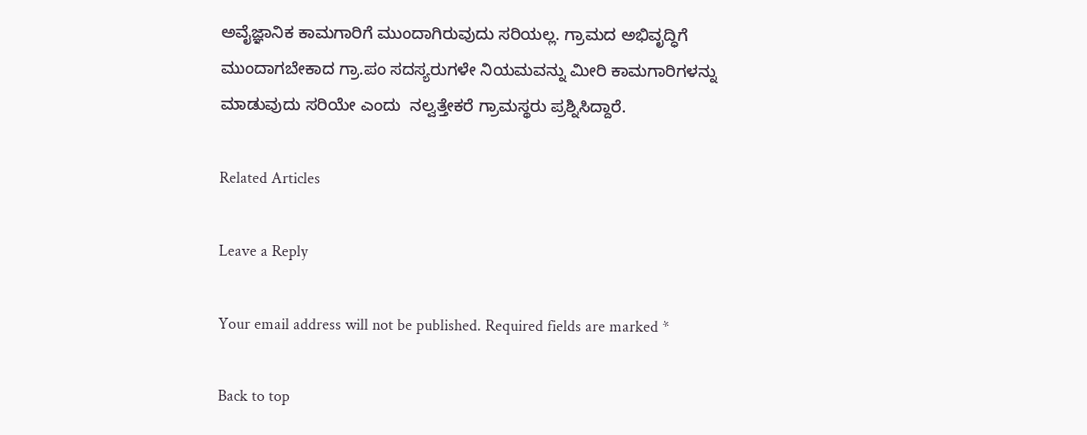ಅವೈಜ್ಞಾನಿಕ ಕಾಮಗಾರಿಗೆ ಮುಂದಾಗಿರುವುದು ಸರಿಯಲ್ಲ. ಗ್ರಾಮದ ಅಭಿವೃದ್ಧಿಗೆ ಮುಂದಾಗಬೇಕಾದ ಗ್ರಾ.ಪಂ ಸದಸ್ಯರುಗಳೇ ನಿಯಮವನ್ನು ಮೀರಿ ಕಾಮಗಾರಿಗಳನ್ನು ಮಾಡುವುದು ಸರಿಯೇ ಎಂದು  ನಲ್ವತ್ತೇಕರೆ ಗ್ರಾಮಸ್ಥರು ಪ್ರಶ್ನಿಸಿದ್ದಾರೆ.

Related Articles

Leave a Reply

Your email address will not be published. Required fields are marked *

Back to top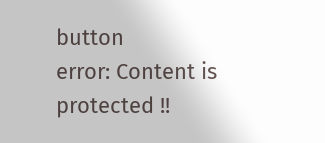button
error: Content is protected !!